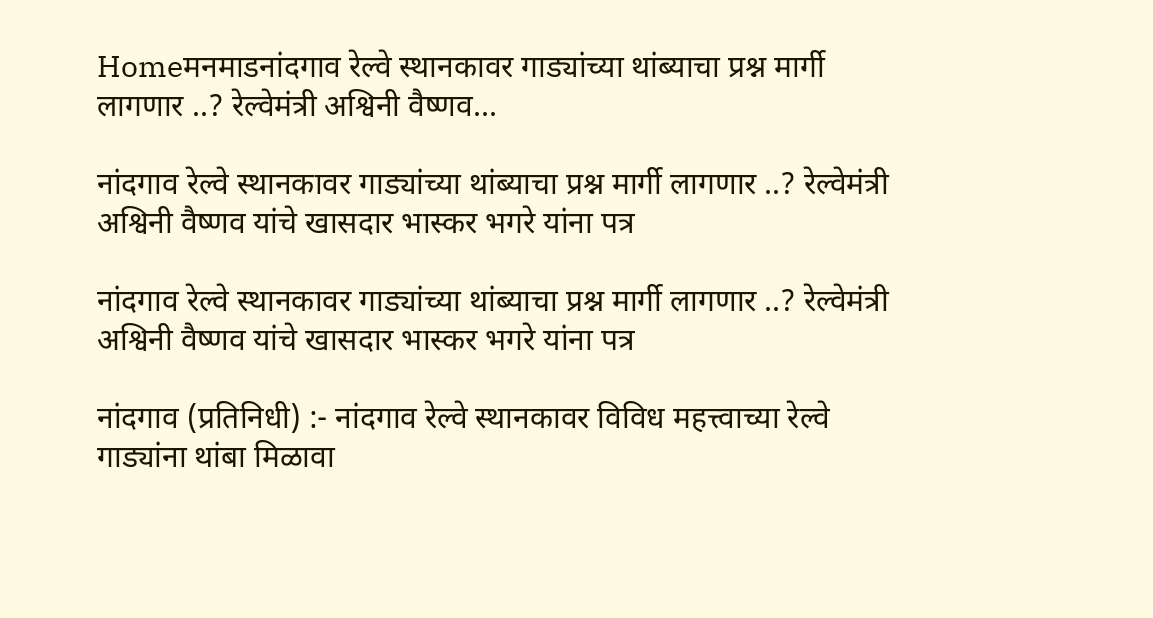Homeमनमाडनांदगाव रेल्वे स्थानकावर गाड्यांच्या थांब्याचा प्रश्न मार्गी लागणार ..? रेल्वेमंत्री अश्विनी वैष्णव...

नांदगाव रेल्वे स्थानकावर गाड्यांच्या थांब्याचा प्रश्न मार्गी लागणार ..? रेल्वेमंत्री अश्विनी वैष्णव यांचे खासदार भास्कर भगरे यांना पत्र

नांदगाव रेल्वे स्थानकावर गाड्यांच्या थांब्याचा प्रश्न मार्गी लागणार ..? रेल्वेमंत्री अश्विनी वैष्णव यांचे खासदार भास्कर भगरे यांना पत्र

नांदगाव (प्रतिनिधी) :- नांदगाव रेल्वे स्थानकावर विविध महत्त्वाच्या रेल्वे गाड्यांना थांबा मिळावा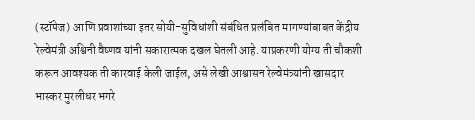(स्टॉपेज) आणि प्रवाशांच्या इतर सोयी-सुविधांशी संबंधित प्रलंबित मागण्यांबाबत केंद्रीय रेल्वेमंत्री अश्विनी वैष्णव यांनी सकारात्मक दखल घेतली आहे. याप्रकरणी योग्य ती चौकशी करून आवश्यक ती कारवाई केली जाईल, असे लेखी आश्वासन रेल्वेमंत्र्यांनी खासदार भास्कर मुरलीधर भगरे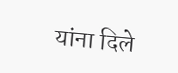यांना दिले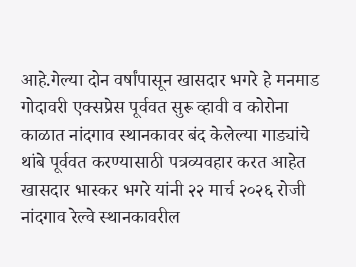आहे.गेल्या दोन वर्षांपासून खासदार भगरे हे मनमाड गोदावरी एक्सप्रेस पूर्ववत सुरू व्हावी व कोरोना काळात नांदगाव स्थानकावर बंद केलेल्या गाड्यांचे थांबे पूर्ववत करण्यासाठी पत्रव्यवहार करत आहेत
खासदार भास्कर भगरे यांनी २२ मार्च २०२६ रोजी नांदगाव रेल्वे स्थानकावरील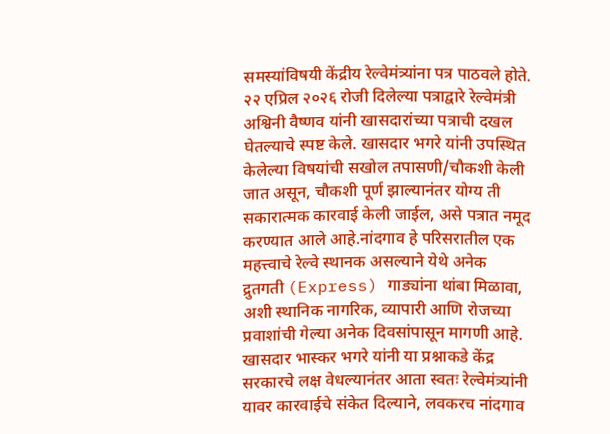समस्यांविषयी केंद्रीय रेल्वेमंत्र्यांना पत्र पाठवले होते. २२ एप्रिल २०२६ रोजी दिलेल्या पत्राद्वारे रेल्वेमंत्री अश्विनी वैष्णव यांनी खासदारांच्या पत्राची दखल घेतल्याचे स्पष्ट केले. खासदार भगरे यांनी उपस्थित केलेल्या विषयांची सखोल तपासणी/चौकशी केली जात असून, चौकशी पूर्ण झाल्यानंतर योग्य ती सकारात्मक कारवाई केली जाईल, असे पत्रात नमूद करण्यात आले आहे.नांदगाव हे परिसरातील एक महत्त्वाचे रेल्वे स्थानक असल्याने येथे अनेक द्रुतगती (Express) गाड्यांना थांबा मिळावा, अशी स्थानिक नागरिक, व्यापारी आणि रोजच्या प्रवाशांची गेल्या अनेक दिवसांपासून मागणी आहे. खासदार भास्कर भगरे यांनी या प्रश्नाकडे केंद्र सरकारचे लक्ष वेधल्यानंतर आता स्वतः रेल्वेमंत्र्यांनी यावर कारवाईचे संकेत दिल्याने, लवकरच नांदगाव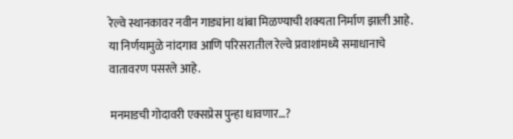रेल्वे स्थानकावर नवीन गाड्यांना थांबा मिळण्याची शक्यता निर्माण झाली आहे.
या निर्णयामुळे नांदगाव आणि परिसरातील रेल्वे प्रवाशांमध्ये समाधानाचे वातावरण पसरले आहे.

मनमाडची गोदावरी एक्सप्रेस पुन्हा धावणार…?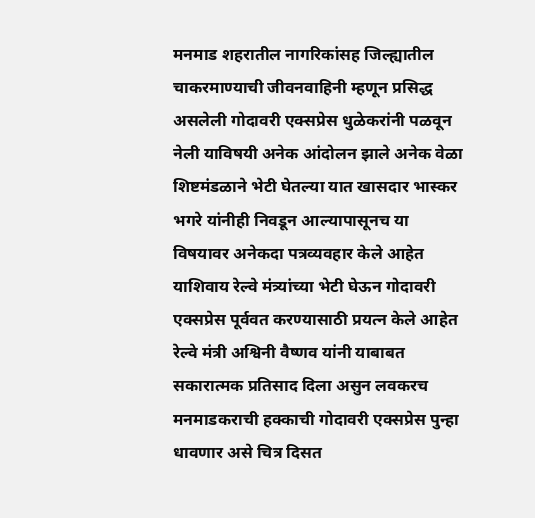मनमाड शहरातील नागरिकांसह जिल्ह्यातील चाकरमाण्याची जीवनवाहिनी म्हणून प्रसिद्ध असलेली गोदावरी एक्सप्रेस धुळेकरांनी पळवून नेली याविषयी अनेक आंदोलन झाले अनेक वेळा शिष्टमंडळाने भेटी घेतल्या यात खासदार भास्कर भगरे यांनीही निवडून आल्यापासूनच या विषयावर अनेकदा पत्रव्यवहार केले आहेत याशिवाय रेल्वे मंत्र्यांच्या भेटी घेऊन गोदावरी एक्सप्रेस पूर्ववत करण्यासाठी प्रयत्न केले आहेत रेल्वे मंत्री अश्विनी वैष्णव यांनी याबाबत सकारात्मक प्रतिसाद दिला असुन लवकरच मनमाडकराची हक्काची गोदावरी एक्सप्रेस पुन्हा धावणार असे चित्र दिसत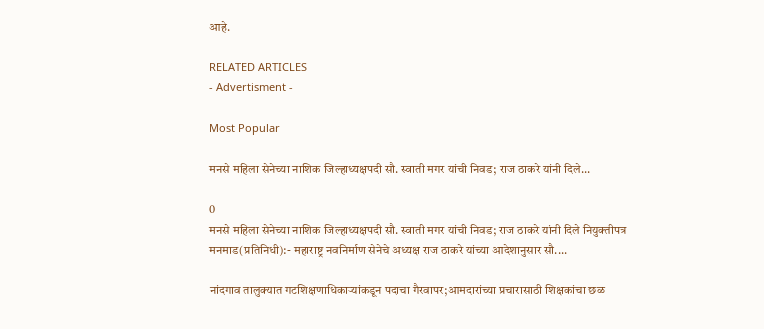आहे.

RELATED ARTICLES
- Advertisment -

Most Popular

मनसे महिला सेनेच्या नाशिक जिल्हाध्यक्षपदी सौ. स्वाती मगर यांची निवड; राज ठाकरे यांनी दिले...

0
मनसे महिला सेनेच्या नाशिक जिल्हाध्यक्षपदी सौ. स्वाती मगर यांची निवड; राज ठाकरे यांनी दिले नियुक्तीपत्र मनमाड(प्रतिनिधी):- महाराष्ट्र नवनिर्माण सेनेचे अध्यक्ष राज ठाकरे यांच्या आदेशानुसार सौ....

नांदगाव तालुक्यात गटशिक्षणाधिकाऱ्यांकडून पदाचा गैरवापर;आमदारांच्या प्रचारासाठी शिक्षकांचा छळ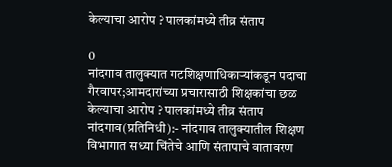केल्याचा आरोप ? पालकांमध्ये तीव्र संताप

0
नांदगाव तालुक्यात गटशिक्षणाधिकाऱ्यांकडून पदाचा गैरवापर;आमदारांच्या प्रचारासाठी शिक्षकांचा छळ केल्याचा आरोप ? पालकांमध्ये तीव्र संताप नांदगाव(प्रतिनिधी):- नांदगाव तालुक्यातील शिक्षण विभागात सध्या चिंतेचे आणि संतापाचे वातावरण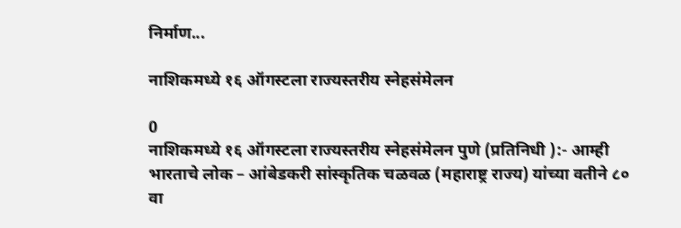निर्माण...

नाशिकमध्ये १६ ऑगस्टला राज्यस्तरीय स्नेहसंमेलन

0
नाशिकमध्ये १६ ऑगस्टला राज्यस्तरीय स्नेहसंमेलन पुणे (प्रतिनिधी ):- आम्ही भारताचे लोक – आंबेडकरी सांस्कृतिक चळवळ (महाराष्ट्र राज्य) यांच्या वतीने ८० वा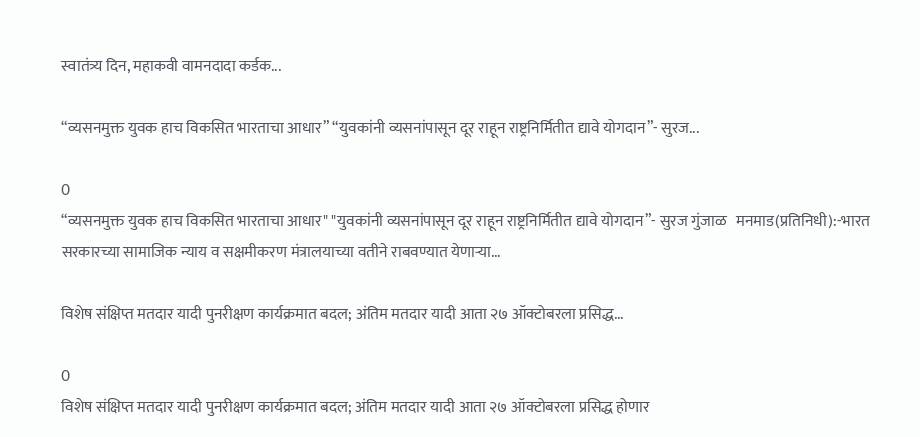स्वातंत्र्य दिन, महाकवी वामनदादा कर्डक...

“व्यसनमुक्त युवक हाच विकसित भारताचा आधार” “युवकांनी व्यसनांपासून दूर राहून राष्ट्रनिर्मितीत द्यावे योगदान”- सुरज...

0
“व्यसनमुक्त युवक हाच विकसित भारताचा आधार" "युवकांनी व्यसनांपासून दूर राहून राष्ट्रनिर्मितीत द्यावे योगदान”- सुरज गुंजाळ   मनमाड(प्रतिनिधी):-भारत सरकारच्या सामाजिक न्याय व सक्षमीकरण मंत्रालयाच्या वतीने राबवण्यात येणाऱ्या...

विशेष संक्षिप्त मतदार यादी पुनरीक्षण कार्यक्रमात बदल; अंतिम मतदार यादी आता २७ ऑक्टोबरला प्रसिद्ध...

0
विशेष संक्षिप्त मतदार यादी पुनरीक्षण कार्यक्रमात बदल; अंतिम मतदार यादी आता २७ ऑक्टोबरला प्रसिद्ध होणार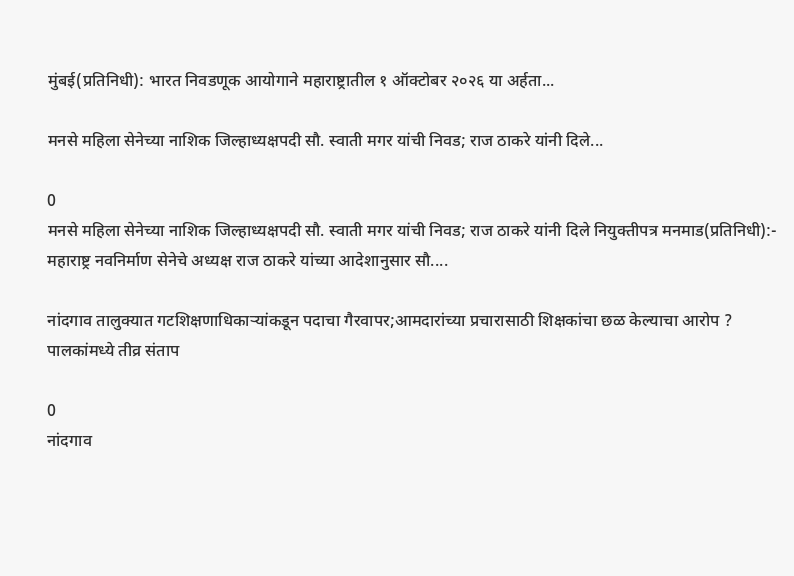मुंबई(प्रतिनिधी): भारत निवडणूक आयोगाने महाराष्ट्रातील १ ऑक्टोबर २०२६ या अर्हता...

मनसे महिला सेनेच्या नाशिक जिल्हाध्यक्षपदी सौ. स्वाती मगर यांची निवड; राज ठाकरे यांनी दिले...

0
मनसे महिला सेनेच्या नाशिक जिल्हाध्यक्षपदी सौ. स्वाती मगर यांची निवड; राज ठाकरे यांनी दिले नियुक्तीपत्र मनमाड(प्रतिनिधी):- महाराष्ट्र नवनिर्माण सेनेचे अध्यक्ष राज ठाकरे यांच्या आदेशानुसार सौ....

नांदगाव तालुक्यात गटशिक्षणाधिकाऱ्यांकडून पदाचा गैरवापर;आमदारांच्या प्रचारासाठी शिक्षकांचा छळ केल्याचा आरोप ? पालकांमध्ये तीव्र संताप

0
नांदगाव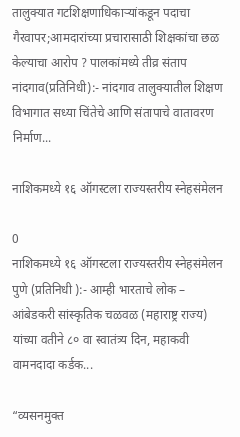तालुक्यात गटशिक्षणाधिकाऱ्यांकडून पदाचा गैरवापर;आमदारांच्या प्रचारासाठी शिक्षकांचा छळ केल्याचा आरोप ? पालकांमध्ये तीव्र संताप नांदगाव(प्रतिनिधी):- नांदगाव तालुक्यातील शिक्षण विभागात सध्या चिंतेचे आणि संतापाचे वातावरण निर्माण...

नाशिकमध्ये १६ ऑगस्टला राज्यस्तरीय स्नेहसंमेलन

0
नाशिकमध्ये १६ ऑगस्टला राज्यस्तरीय स्नेहसंमेलन पुणे (प्रतिनिधी ):- आम्ही भारताचे लोक – आंबेडकरी सांस्कृतिक चळवळ (महाराष्ट्र राज्य) यांच्या वतीने ८० वा स्वातंत्र्य दिन, महाकवी वामनदादा कर्डक...

“व्यसनमुक्त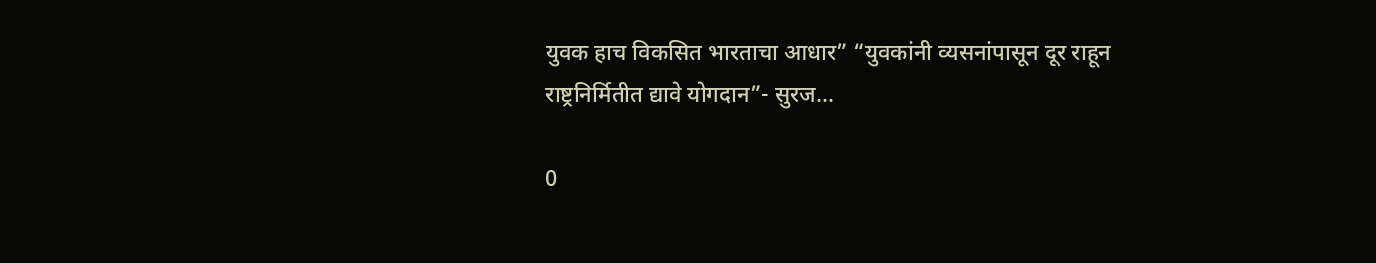युवक हाच विकसित भारताचा आधार” “युवकांनी व्यसनांपासून दूर राहून राष्ट्रनिर्मितीत द्यावे योगदान”- सुरज...

0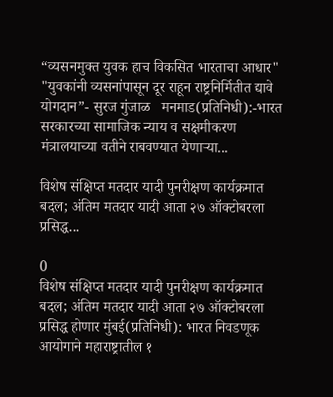“व्यसनमुक्त युवक हाच विकसित भारताचा आधार" "युवकांनी व्यसनांपासून दूर राहून राष्ट्रनिर्मितीत द्यावे योगदान”- सुरज गुंजाळ   मनमाड(प्रतिनिधी):-भारत सरकारच्या सामाजिक न्याय व सक्षमीकरण मंत्रालयाच्या वतीने राबवण्यात येणाऱ्या...

विशेष संक्षिप्त मतदार यादी पुनरीक्षण कार्यक्रमात बदल; अंतिम मतदार यादी आता २७ ऑक्टोबरला प्रसिद्ध...

0
विशेष संक्षिप्त मतदार यादी पुनरीक्षण कार्यक्रमात बदल; अंतिम मतदार यादी आता २७ ऑक्टोबरला प्रसिद्ध होणार मुंबई(प्रतिनिधी): भारत निवडणूक आयोगाने महाराष्ट्रातील १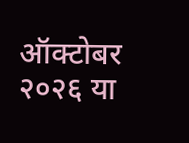ऑक्टोबर २०२६ या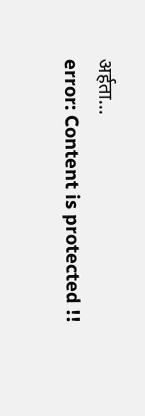अर्हता...
error: Content is protected !!